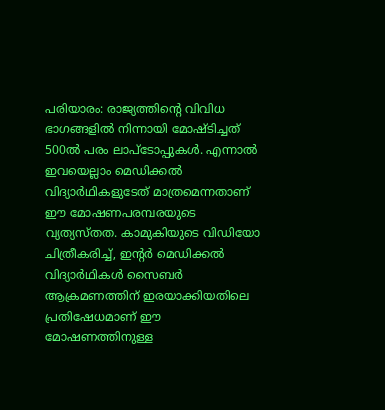പരിയാരം: രാജ്യത്തിന്റെ വിവിധ ഭാഗങ്ങളിൽ നിന്നായി മോഷ്ടിച്ചത് 500ൽ പരം ലാപ്ടോപ്പുകൾ. എന്നാൽ ഇവയെല്ലാം മെഡിക്കൽ വിദ്യാർഥികളുടേത് മാത്രമെന്നതാണ് ഈ മോഷണപരമ്പരയുടെ വ്യത്യസ്തത. കാമുകിയുടെ വിഡിയോ ചിത്രീകരിച്ച്, ഇന്റർ മെഡിക്കൽ വിദ്യാർഥികൾ സൈബർ ആക്രമണത്തിന് ഇരയാക്കിയതിലെ പ്രതിഷേധമാണ് ഈ മോഷണത്തിനുള്ള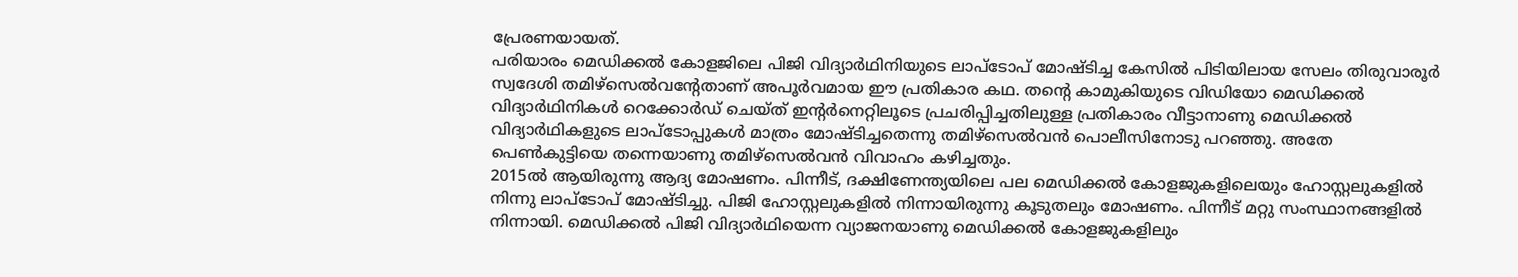പ്രേരണയായത്.
പരിയാരം മെഡിക്കൽ കോളജിലെ പിജി വിദ്യാർഥിനിയുടെ ലാപ്ടോപ് മോഷ്ടിച്ച കേസിൽ പിടിയിലായ സേലം തിരുവാരൂർ സ്വദേശി തമിഴ്സെൽവന്റേതാണ് അപൂർവമായ ഈ പ്രതികാര കഥ. തന്റെ കാമുകിയുടെ വിഡിയോ മെഡിക്കൽ വിദ്യാർഥിനികൾ റെക്കോർഡ് ചെയ്ത് ഇന്റർനെറ്റിലൂടെ പ്രചരിപ്പിച്ചതിലുള്ള പ്രതികാരം വീട്ടാനാണു മെഡിക്കൽ വിദ്യാർഥികളുടെ ലാപ്ടോപ്പുകൾ മാത്രം മോഷ്ടിച്ചതെന്നു തമിഴ്സെൽവൻ പൊലീസിനോടു പറഞ്ഞു. അതേ പെൺകുട്ടിയെ തന്നെയാണു തമിഴ്സെൽവൻ വിവാഹം കഴിച്ചതും.
2015ൽ ആയിരുന്നു ആദ്യ മോഷണം. പിന്നീട്, ദക്ഷിണേന്ത്യയിലെ പല മെഡിക്കൽ കോളജുകളിലെയും ഹോസ്റ്റലുകളിൽ നിന്നു ലാപ്ടോപ് മോഷ്ടിച്ചു. പിജി ഹോസ്റ്റലുകളിൽ നിന്നായിരുന്നു കൂടുതലും മോഷണം. പിന്നീട് മറ്റു സംസ്ഥാനങ്ങളിൽ നിന്നായി. മെഡിക്കൽ പിജി വിദ്യാർഥിയെന്ന വ്യാജനയാണു മെഡിക്കൽ കോളജുകളിലും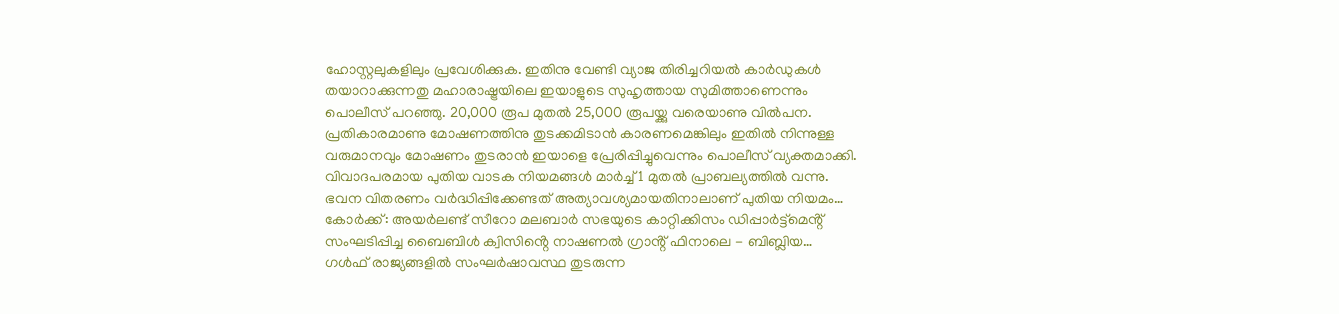ഹോസ്റ്റലുകളിലും പ്രവേശിക്കുക. ഇതിനു വേണ്ടി വ്യാജ തിരിച്ചറിയൽ കാർഡുകൾ തയാറാക്കുന്നതു മഹാരാഷ്ട്രയിലെ ഇയാളുടെ സുഹൃത്തായ സുമിത്താണെന്നും പൊലീസ് പറഞ്ഞു. 20,000 രൂപ മുതൽ 25,000 രൂപയ്ക്കു വരെയാണു വിൽപന. പ്രതികാരമാണു മോഷണത്തിനു തുടക്കമിടാൻ കാരണമെങ്കിലും ഇതിൽ നിന്നുള്ള വരുമാനവും മോഷണം തുടരാൻ ഇയാളെ പ്രേരിപ്പിച്ചുവെന്നും പൊലീസ് വ്യക്തമാക്കി.
വിവാദപരമായ പുതിയ വാടക നിയമങ്ങൾ മാർച്ച് 1 മുതൽ പ്രാബല്യത്തിൽ വന്നു. ഭവന വിതരണം വർദ്ധിപ്പിക്കേണ്ടത് അത്യാവശ്യമായതിനാലാണ് പുതിയ നിയമം…
കോർക്ക്: അയർലണ്ട് സീറോ മലബാർ സഭയുടെ കാറ്റിക്കിസം ഡിപ്പാർട്ട്മെൻ്റ് സംഘടിപ്പിച്ച ബൈബിൾ ക്വിസിൻ്റെ നാഷണൽ ഗ്രാൻ്റ് ഫിനാലെ - ബിബ്ലിയ…
ഗൾഫ് രാജ്യങ്ങളിൽ സംഘർഷാവസ്ഥ തുടരുന്ന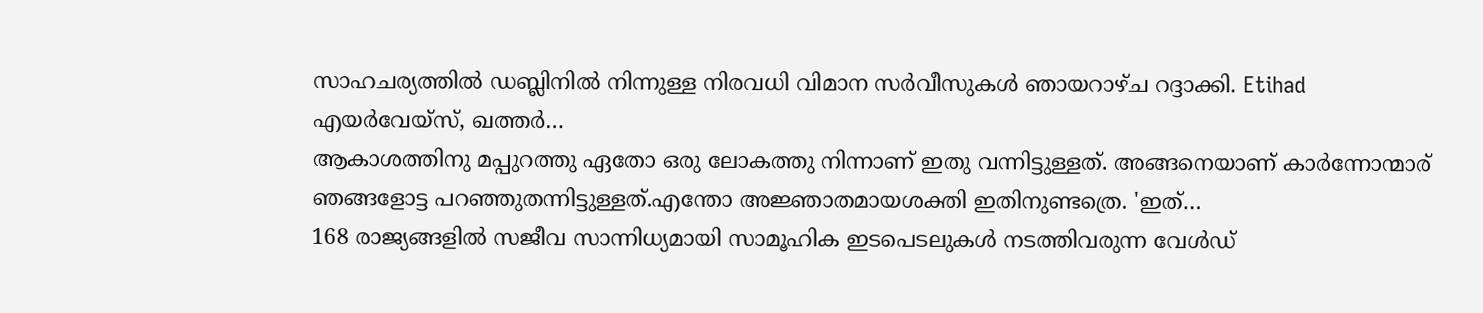സാഹചര്യത്തിൽ ഡബ്ലിനിൽ നിന്നുള്ള നിരവധി വിമാന സർവീസുകൾ ഞായറാഴ്ച റദ്ദാക്കി. Etihad എയർവേയ്സ്, ഖത്തർ…
ആകാശത്തിനു മപ്പുറത്തു ഏതോ ഒരു ലോകത്തു നിന്നാണ് ഇതു വന്നിട്ടുള്ളത്. അങ്ങനെയാണ് കാർന്നോന്മാര് ഞങ്ങളോട്ട പറഞ്ഞുതന്നിട്ടുള്ളത്.എന്തോ അജ്ഞാതമായശക്തി ഇതിനുണ്ടത്രെ. 'ഇത്…
168 രാജ്യങ്ങളിൽ സജീവ സാന്നിധ്യമായി സാമൂഹിക ഇടപെടലുകൾ നടത്തിവരുന്ന വേൾഡ്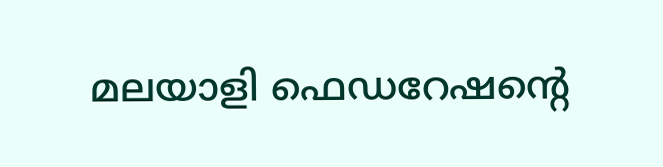മലയാളി ഫെഡറേഷന്റെ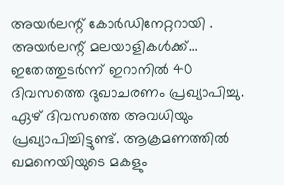അയർലന്റ് കോർഡിനേറ്ററായി . അയർലന്റ് മലയാളികൾക്ക്…
ഇതേത്തുടർന്ന് ഇറാനിൽ 40 ദിവസത്തെ ദുഖാചരണം പ്രഖ്യാപിച്ചു. ഏഴ് ദിവസത്തെ അവധിയും പ്രഖ്യാപിച്ചിട്ടുണ്ട്. ആക്രമണത്തിൽ ഖമനെയിയുടെ മകളും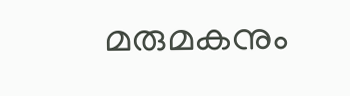മരുമകനും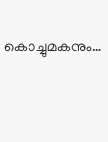കൊച്ചുമകനും…